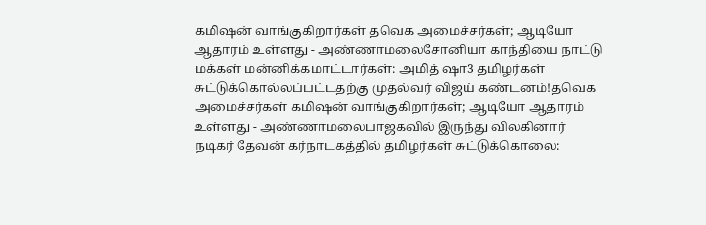கமிஷன் வாங்குகிறார்கள் தவெக அமைச்சர்கள்; ஆடியோ ஆதாரம் உள்ளது - அண்ணாமலைசோனியா காந்தியை நாட்டு மக்கள் மன்னிக்கமாட்டார்கள்: அமித் ஷா3 தமிழர்கள் சுட்டுக்கொல்லப்பட்டதற்கு முதல்வர் விஜய் கண்டனம்!தவெக அமைச்சர்கள் கமிஷன் வாங்குகிறார்கள்; ஆடியோ ஆதாரம் உள்ளது - அண்ணாமலைபாஜகவில் இருந்து விலகினார் நடிகர் தேவன் கர்நாடகத்தில் தமிழர்கள் சுட்டுக்கொலை: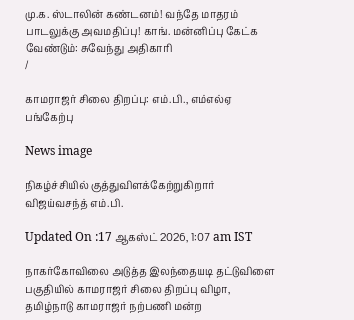மு.க. ஸ்டாலின் கண்டனம்! வந்தே மாதரம் பாடலுக்கு அவமதிப்பு! காங். மன்னிப்பு கேட்க வேண்டும்: சுவேந்து அதிகாரி
/

காமராஜர் சிலை திறப்பு: எம்.பி., எம்எல்ஏ பங்கேற்பு

News image

நிகழ்ச்சியில் குத்துவிளக்கேற்றுகிறார் விஜய்வசந்த் எம்.பி.

Updated On :17 ஆகஸ்ட் 2026, 1:07 am IST

நாகர்கோவிலை அடுத்த இலந்தையடி தட்டுவிளை பகுதியில் காமராஜர் சிலை திறப்பு விழா, தமிழ்நாடு காமராஜர் நற்பணி மன்ற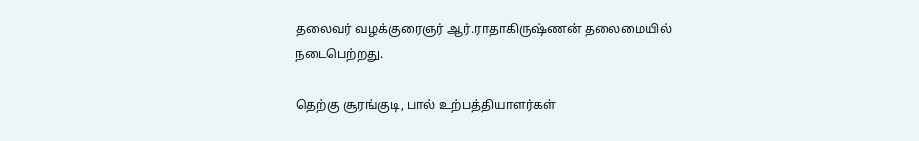தலைவர் வழக்குரைஞர் ஆர்.ராதாகிருஷ்ணன் தலைமையில் நடைபெற்றது.

தெற்கு சூரங்குடி, பால் உற்பத்தியாளர்கள்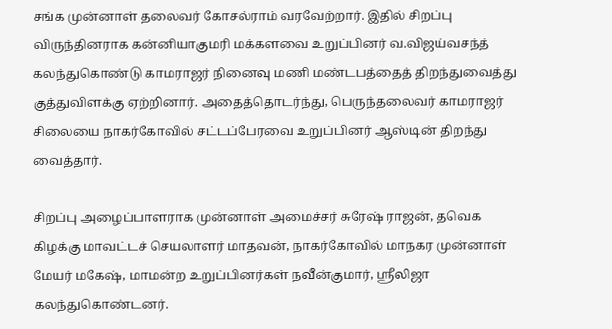சங்க முன்னாள் தலைவர் கோசல்ராம் வரவேற்றார். இதில் சிறப்பு விருந்தினராக கன்னியாகுமரி மக்களவை உறுப்பினர் வ.விஜய்வசந்த் கலந்துகொண்டு காமராஜர் நினைவு மணி மண்டபத்தைத் திறந்துவைத்து குத்துவிளக்கு ஏற்றினார். அதைத்தொடர்ந்து, பெருந்தலைவர் காமராஜர் சிலையை நாகர்கோவில் சட்டப்பேரவை உறுப்பினர் ஆஸ்டின் திறந்து வைத்தார்.

சிறப்பு அழைப்பாளராக முன்னாள் அமைச்சர் சுரேஷ் ராஜன், தவெக கிழக்கு மாவட்டச் செயலாளர் மாதவன், நாகர்கோவில் மாநகர முன்னாள் மேயர் மகேஷ், மாமன்ற உறுப்பினர்கள் நவீன்குமார், ஸ்ரீலிஜா கலந்துகொண்டனர்.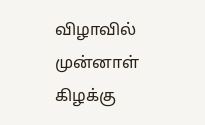விழாவில் முன்னாள் கிழக்கு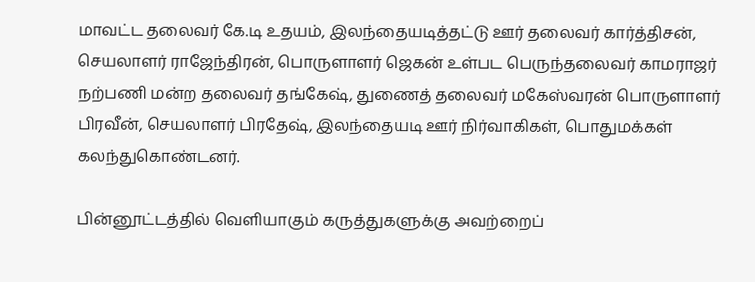மாவட்ட தலைவர் கே.டி உதயம், இலந்தையடித்தட்டு ஊர் தலைவர் கார்த்திசன், செயலாளர் ராஜேந்திரன், பொருளாளர் ஜெகன் உள்பட பெருந்தலைவர் காமராஜர் நற்பணி மன்ற தலைவர் தங்கேஷ், துணைத் தலைவர் மகேஸ்வரன் பொருளாளர் பிரவீன், செயலாளர் பிரதேஷ், இலந்தையடி ஊர் நிர்வாகிகள், பொதுமக்கள் கலந்துகொண்டனர்.

பின்னூட்டத்தில் வெளியாகும் கருத்துகளுக்கு அவற்றைப்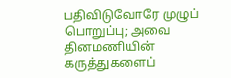பதிவிடுவோரே முழுப் பொறுப்பு; அவை தினமணியின் கருத்துகளைப்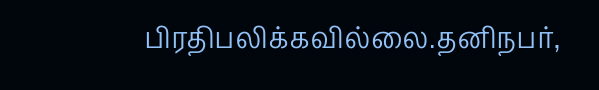பிரதிபலிக்கவில்லை.தனிநபர்,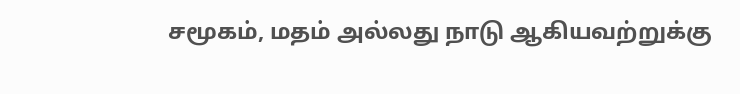சமூகம், மதம் அல்லது நாடு ஆகியவற்றுக்கு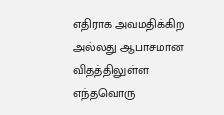எதிராக அவமதிக்கிற அல்லது ஆபாசமான விதத்திலுள்ள எந்தவொரு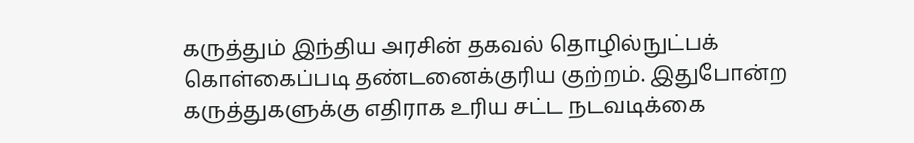கருத்தும் இந்திய அரசின் தகவல் தொழில்நுட்பக் கொள்கைப்படி தண்டனைக்குரிய குற்றம். இதுபோன்ற கருத்துகளுக்கு எதிராக உரிய சட்ட நடவடிக்கை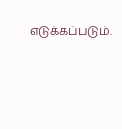எடுக்கப்படும்.